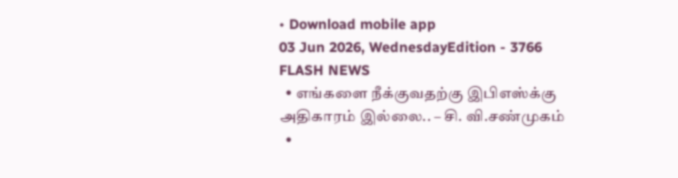• Download mobile app
03 Jun 2026, WednesdayEdition - 3766
FLASH NEWS
  • எங்களை நீக்குவதற்கு இபிஎஸ்க்கு அதிகாரம் இல்லை.. – சி. வி.சண்முகம்
  •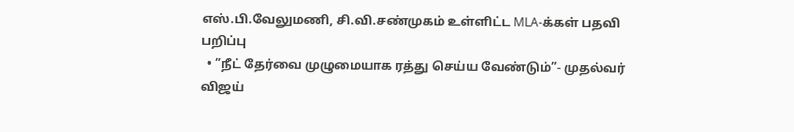எஸ்.பி.வேலுமணி, சி.வி.சண்முகம் உள்ளிட்ட MLA-க்கள் பதவி பறிப்பு
  • ”நீட் தேர்வை முழுமையாக ரத்து செய்ய வேண்டும்”- முதல்வர் விஜய்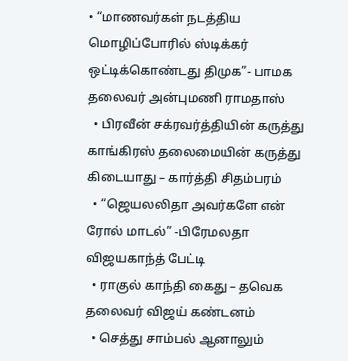• “மாணவர்கள் நடத்திய மொழிப்போரில் ஸ்டிக்கர் ஒட்டிக்கொண்டது திமுக”- பாமக தலைவர் அன்புமணி ராமதாஸ்
  • பிரவீன் சக்ரவர்த்தியின் கருத்து காங்கிரஸ் தலைமையின் கருத்து கிடையாது – கார்த்தி சிதம்பரம்
  • “ஜெயலலிதா அவர்களே என் ரோல் மாடல்” -பிரேமலதா விஜயகாந்த் பேட்டி
  • ராகுல் காந்தி கைது – தவெக தலைவர் விஜய் கண்டனம்
  • செத்து சாம்பல் ஆனாலும்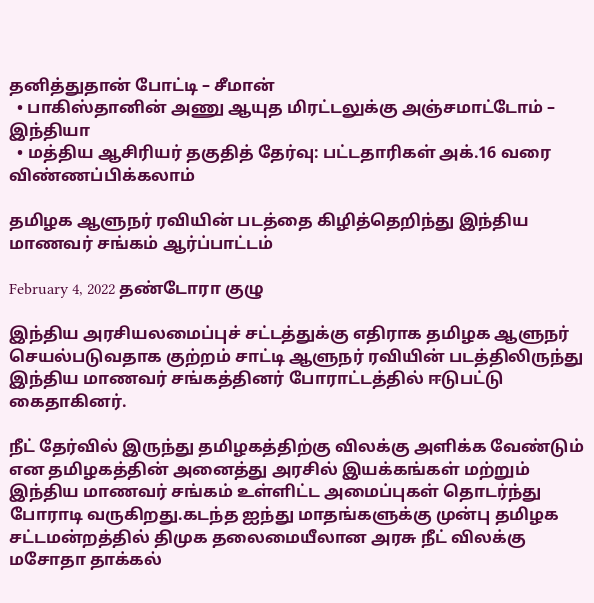தனித்துதான் போட்டி – சீமான்
  • பாகிஸ்தானின் அணு ஆயுத மிரட்டலுக்கு அஞ்சமாட்டோம் – இந்தியா
  • மத்திய ஆசிரியர் தகுதித் தேர்வு: பட்டதாரிகள் அக்.16 வரை விண்ணப்பிக்கலாம்

தமிழக ஆளுநர் ரவியின் படத்தை கிழித்தெறிந்து இந்திய மாணவர் சங்கம் ஆர்ப்பாட்டம்

February 4, 2022 தண்டோரா குழு

இந்திய அரசியலமைப்புச் சட்டத்துக்கு எதிராக தமிழக ஆளுநர் செயல்படுவதாக குற்றம் சாட்டி ஆளுநர் ரவியின் படத்திலிருந்து இந்திய மாணவர் சங்கத்தினர் போராட்டத்தில் ஈடுபட்டு கைதாகினர்.

நீட் தேர்வில் இருந்து தமிழகத்திற்கு விலக்கு அளிக்க வேண்டும் என தமிழகத்தின் அனைத்து அரசில் இயக்கங்கள் மற்றும் இந்திய மாணவர் சங்கம் உள்ளிட்ட அமைப்புகள் தொடர்ந்து போராடி வருகிறது.கடந்த ஐந்து மாதங்களுக்கு முன்பு தமிழக சட்டமன்றத்தில் திமுக தலைமையீலான அரசு நீட் விலக்கு மசோதா தாக்கல்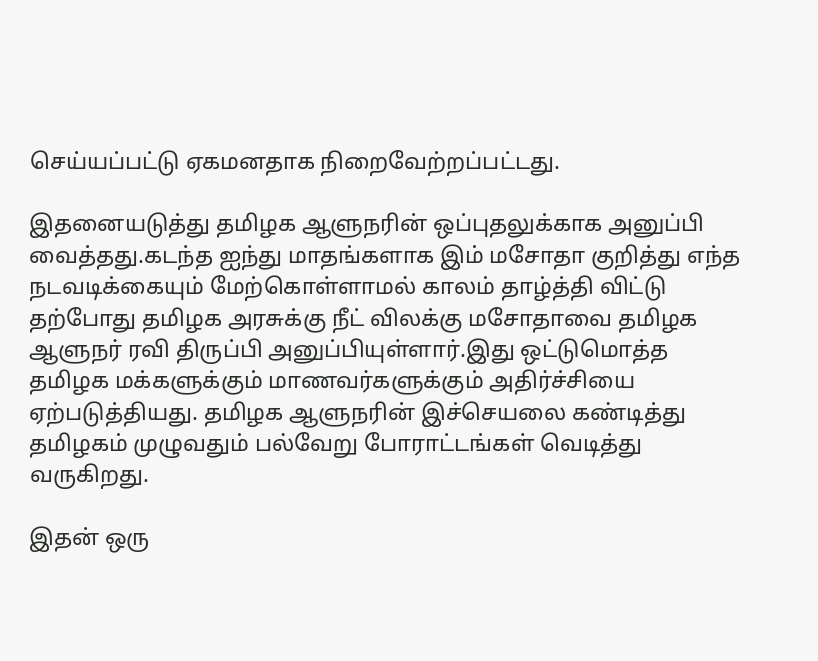செய்யப்பட்டு ஏகமனதாக நிறைவேற்றப்பட்டது.

இதனையடுத்து தமிழக ஆளுநரின் ஒப்புதலுக்காக அனுப்பி வைத்தது.கடந்த ஐந்து மாதங்களாக இம் மசோதா குறித்து எந்த நடவடிக்கையும் மேற்கொள்ளாமல் காலம் தாழ்த்தி விட்டு தற்போது தமிழக அரசுக்கு நீட் விலக்கு மசோதாவை தமிழக ஆளுநர் ரவி திருப்பி அனுப்பியுள்ளார்.இது ஒட்டுமொத்த தமிழக மக்களுக்கும் மாணவர்களுக்கும் அதிர்ச்சியை ஏற்படுத்தியது. தமிழக ஆளுநரின் இச்செயலை கண்டித்து தமிழகம் முழுவதும் பல்வேறு போராட்டங்கள் வெடித்து வருகிறது.

இதன் ஒரு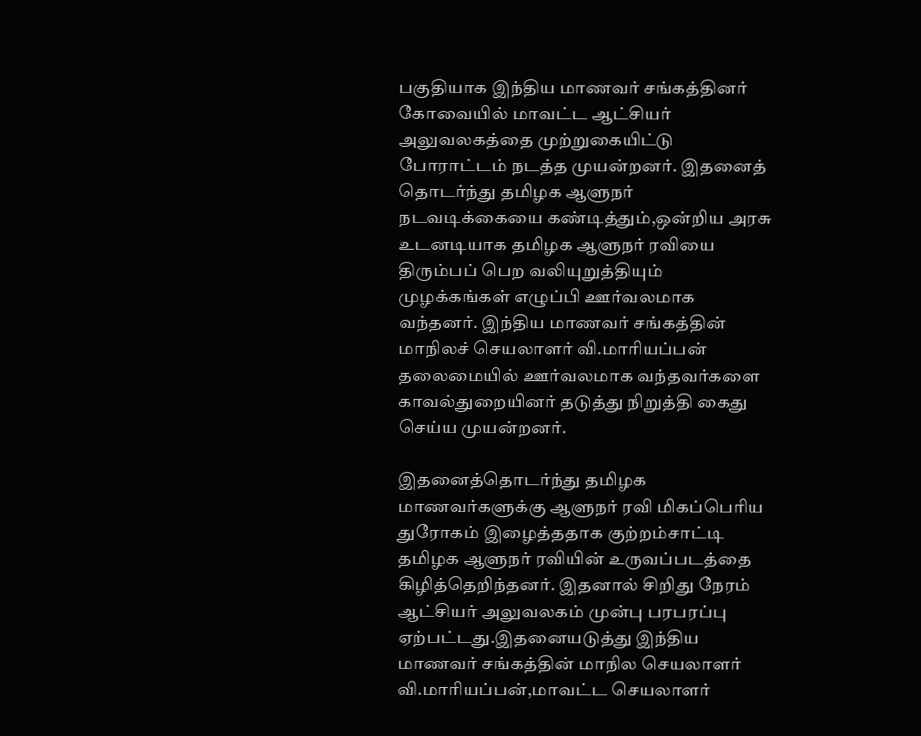பகுதியாக இந்திய மாணவர் சங்கத்தினர் கோவையில் மாவட்ட ஆட்சியர் அலுவலகத்தை முற்றுகையிட்டு போராட்டம் நடத்த முயன்றனர். இதனைத் தொடர்ந்து தமிழக ஆளுநர் நடவடிக்கையை கண்டித்தும்,ஒன்றிய அரசு உடனடியாக தமிழக ஆளுநர் ரவியை திரும்பப் பெற வலியுறுத்தியும் முழக்கங்கள் எழுப்பி ஊர்வலமாக வந்தனர். இந்திய மாணவர் சங்கத்தின் மாநிலச் செயலாளர் வி.மாரியப்பன் தலைமையில் ஊர்வலமாக வந்தவர்களை காவல்துறையினர் தடுத்து நிறுத்தி கைது செய்ய முயன்றனர்.

இதனைத்தொடர்ந்து தமிழக மாணவர்களுக்கு ஆளுநர் ரவி மிகப்பெரிய துரோகம் இழைத்ததாக குற்றம்சாட்டி தமிழக ஆளுநர் ரவியின் உருவப்படத்தை கிழித்தெறிந்தனர். இதனால் சிறிது நேரம் ஆட்சியர் அலுவலகம் முன்பு பரபரப்பு ஏற்பட்டது.இதனையடுத்து இந்திய மாணவர் சங்கத்தின் மாநில செயலாளர் வி.மாரியப்பன்,மாவட்ட செயலாளர்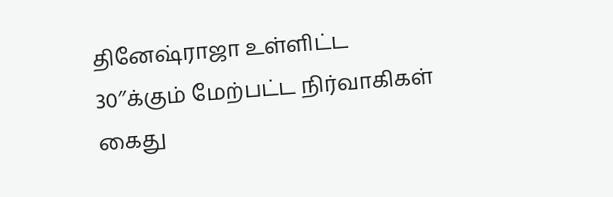தினேஷ்ராஜா உள்ளிட்ட 30″க்கும் மேற்பட்ட நிர்வாகிகள் கைது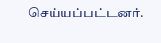செய்யப்பட்டனர்.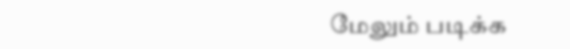மேலும் படிக்க